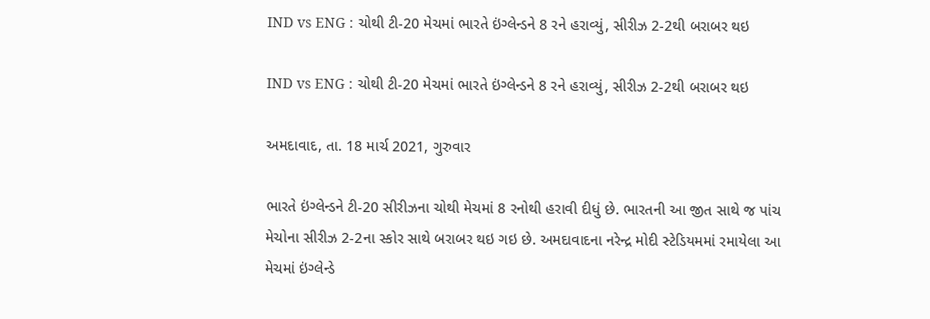IND vs ENG : ચોથી ટી-20 મેચમાં ભારતે ઇંગ્લેન્ડને 8 રને હરાવ્યું, સીરીઝ 2-2થી બરાબર થઇ

IND vs ENG : ચોથી ટી-20 મેચમાં ભારતે ઇંગ્લેન્ડને 8 રને હરાવ્યું, સીરીઝ 2-2થી બરાબર થઇ

અમદાવાદ, તા. 18 માર્ચ 2021, ગુરુવાર

ભારતે ઇંગ્લેન્ડને ટી-20 સીરીઝના ચોથી મેચમાં 8 રનોથી હરાવી દીધું છે. ભારતની આ જીત સાથે જ પાંચ મેચોના સીરીઝ 2-2ના સ્કોર સાથે બરાબર થઇ ગઇ છે. અમદાવાદના નરેન્દ્ર મોદી સ્ટેડિયમમાં રમાયેલા આ મેચમાં ઇંગ્લેન્ડે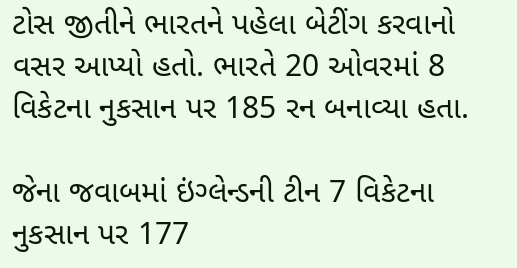ટોસ જીતીને ભારતને પહેલા બેટીંગ કરવાનો વસર આપ્યો હતો. ભારતે 20 ઓવરમાં 8 વિકેટના નુકસાન પર 185 રન બનાવ્યા હતા.

જેના જવાબમાં ઇંગ્લેન્ડની ટીન 7 વિકેટના નુકસાન પર 177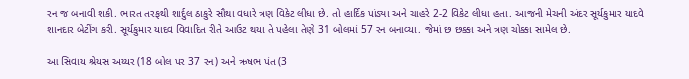રન જ બનાવી શકી. ભારત તરફથી શાર્દુલ ઠાકુરે સૌથા વધારે ત્રણ વિકેટ લીધા છે. તો હાર્દિક પાંડ્યા અને ચાહરે 2-2 વિકેટ લીધા હતા. આજની મેચની અંદર સૂર્યકુમાર યાદવે શાનદાર બેટીંગ કરી. સૂર્યકુમાર યાદવ વિવાદિત રીતે આઉટ થયા તે પહેલા તેણે 31 બોલમાં 57 રન બનાવ્યા. જેમાં છ છક્કા અને ત્રણ ચોક્કા સામેલ છે.

આ સિવાય શ્રેયસ અય્યર (18 બોલ પર 37 રન) અને ઋષભ પંત (3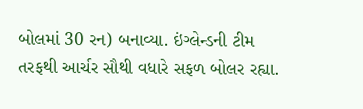બોલમાં 30 રન) બનાવ્યા. ઇંગ્લેન્ડની ટીમ તરફથી આર્ચર સૌથી વધારે સફળ બોલર રહ્યા.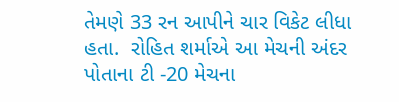તેમણે 33 રન આપીને ચાર વિકેટ લીધા હતા.  રોહિત શર્માએ આ મેચની અંદર પોતાના ટી -20 મેચના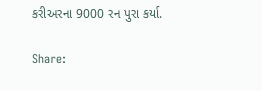કરીઅરના 9000 રન પુરા કર્યા.

Share: